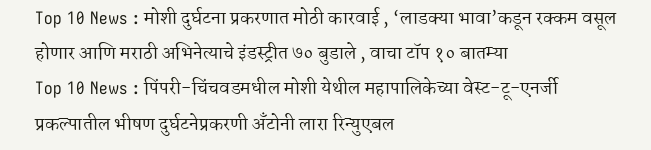Top 10 News : मोशी दुर्घटना प्रकरणात मोठी कारवाई , ‘लाडक्या भावा’कडून रक्कम वसूल होणार आणि मराठी अभिनेत्याचे इंडस्ट्रीत ७० बुडाले , वाचा टॉप १० बातम्या
Top 10 News : पिंपरी-चिंचवडमधील मोशी येथील महापालिकेच्या वेस्ट-टू-एनर्जी प्रकल्पातील भीषण दुर्घटनेप्रकरणी अँटोनी लारा रिन्युएबल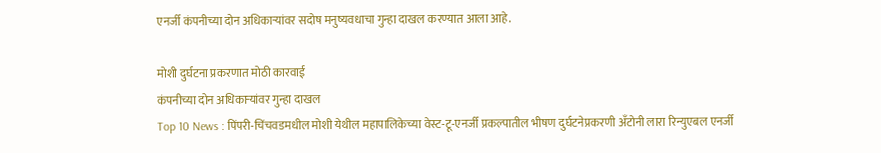एनर्जी कंपनीच्या दोन अधिकाऱ्यांवर सदोष मनुष्यवधाचा गुन्हा दाखल करण्यात आला आहे.

मोशी दुर्घटना प्रकरणात मोठी कारवाई
कंपनीच्या दोन अधिकाऱ्यांवर गुन्हा दाखल
Top 10 News : पिंपरी-चिंचवडमधील मोशी येथील महापालिकेच्या वेस्ट-टू-एनर्जी प्रकल्पातील भीषण दुर्घटनेप्रकरणी अँटोनी लारा रिन्युएबल एनर्जी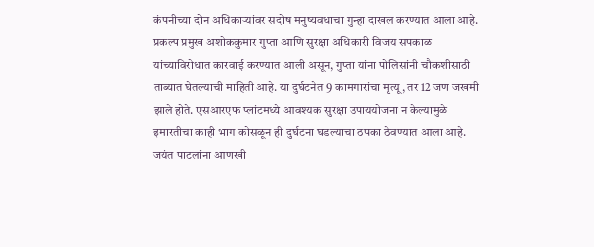कंपनीच्या दोन अधिकाऱ्यांवर सदोष मनुष्यवधाचा गुन्हा दाखल करण्यात आला आहे. प्रकल्प प्रमुख अशोककुमार गुप्ता आणि सुरक्षा अधिकारी विजय सपकाळ यांच्याविरोधात कारवाई करण्यात आली असून, गुप्ता यांना पोलिसांनी चौकशीसाठी ताब्यात घेतल्याची माहिती आहे. या दुर्घटनेत 9 कामगारांचा मृत्यू, तर 12 जण जखमी झाले होते. एसआरएफ प्लांटमध्ये आवश्यक सुरक्षा उपाययोजना न केल्यामुळे इमारतीचा काही भाग कोसळून ही दुर्घटना घडल्याचा ठपका ठेवण्यात आला आहे.
जयंत पाटलांना आणखी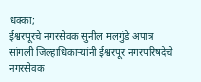धक्का;
ईश्वरपूरचे नगरसेवक सुनील मलगुंडे अपात्र
सांगली जिल्हाधिकाऱ्यांनी ईश्वरपूर नगरपरिषदेचे नगरसेवक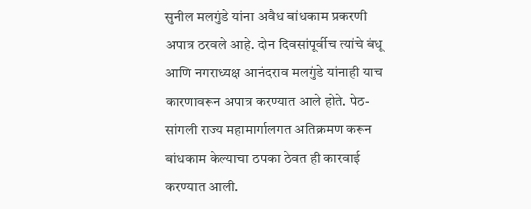सुनील मलगुंडे यांना अवैध बांधकाम प्रकरणी अपात्र ठरवले आहे. दोन दिवसांपूर्वीच त्यांचे बंधू आणि नगराध्यक्ष आनंदराव मलगुंडे यांनाही याच कारणावरून अपात्र करण्यात आले होते. पेठ-सांगली राज्य महामार्गालगत अतिक्रमण करून बांधकाम केल्याचा ठपका ठेवत ही कारवाई करण्यात आली.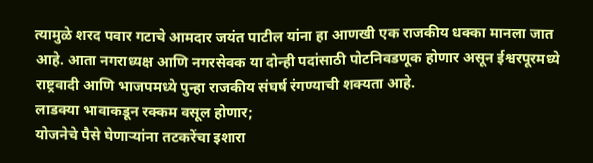त्यामुळे शरद पवार गटाचे आमदार जयंत पाटील यांना हा आणखी एक राजकीय धक्का मानला जात आहे. आता नगराध्यक्ष आणि नगरसेवक या दोन्ही पदांसाठी पोटनिवडणूक होणार असून ईश्वरपूरमध्ये राष्ट्रवादी आणि भाजपमध्ये पुन्हा राजकीय संघर्ष रंगण्याची शक्यता आहे.
लाडक्या भावाकडून रक्कम वसूल होणार;
योजनेचे पैसे घेणाऱ्यांना तटकरेंचा इशारा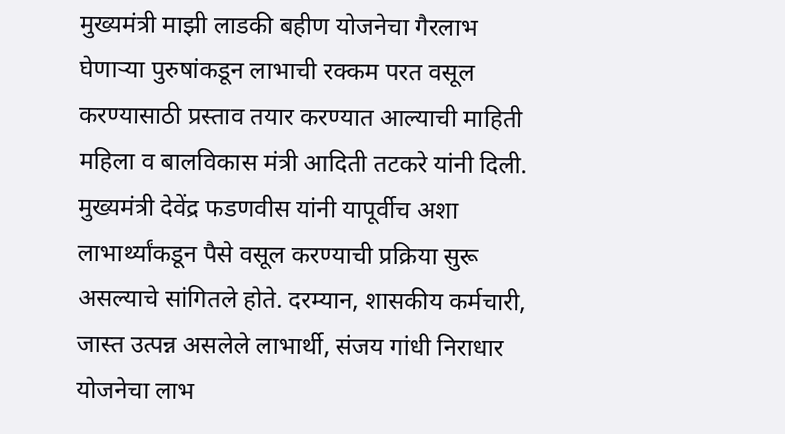मुख्यमंत्री माझी लाडकी बहीण योजनेचा गैरलाभ घेणाऱ्या पुरुषांकडून लाभाची रक्कम परत वसूल करण्यासाठी प्रस्ताव तयार करण्यात आल्याची माहिती महिला व बालविकास मंत्री आदिती तटकरे यांनी दिली. मुख्यमंत्री देवेंद्र फडणवीस यांनी यापूर्वीच अशा लाभार्थ्यांकडून पैसे वसूल करण्याची प्रक्रिया सुरू असल्याचे सांगितले होते. दरम्यान, शासकीय कर्मचारी, जास्त उत्पन्न असलेले लाभार्थी, संजय गांधी निराधार योजनेचा लाभ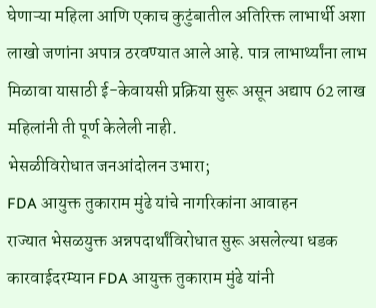घेणाऱ्या महिला आणि एकाच कुटुंबातील अतिरिक्त लाभार्थी अशा लाखो जणांना अपात्र ठरवण्यात आले आहे. पात्र लाभार्थ्यांना लाभ मिळावा यासाठी ई-केवायसी प्रक्रिया सुरू असून अद्याप 62 लाख महिलांनी ती पूर्ण केलेली नाही.
भेसळीविरोधात जनआंदोलन उभारा;
FDA आयुक्त तुकाराम मुंढे यांचे नागरिकांना आवाहन
राज्यात भेसळयुक्त अन्नपदार्थांविरोधात सुरू असलेल्या धडक कारवाईदरम्यान FDA आयुक्त तुकाराम मुंढे यांनी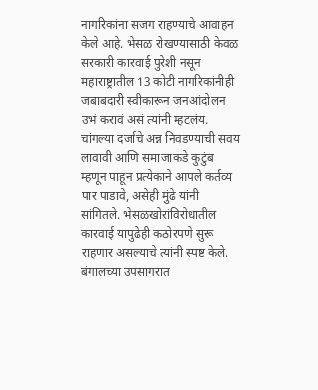नागरिकांना सजग राहण्याचे आवाहन केले आहे. भेसळ रोखण्यासाठी केवळ सरकारी कारवाई पुरेशी नसून महाराष्ट्रातील 13 कोटी नागरिकांनीही जबाबदारी स्वीकारून जनआंदोलन उभं करावं असं त्यांनी म्हटलंय. चांगल्या दर्जाचे अन्न निवडण्याची सवय लावावी आणि समाजाकडे कुटुंब म्हणून पाहून प्रत्येकाने आपले कर्तव्य पार पाडावे, असेही मुंढे यांनी सांगितले. भेसळखोरांविरोधातील कारवाई यापुढेही कठोरपणे सुरू राहणार असल्याचे त्यांनी स्पष्ट केले.
बंगालच्या उपसागरात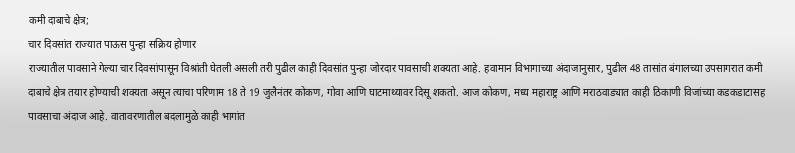कमी दाबाचे क्षेत्र;
चार दिवसांत राज्यात पाऊस पुन्हा सक्रिय होणार
राज्यातील पावसाने गेल्या चार दिवसांपासून विश्रांती घेतली असली तरी पुढील काही दिवसांत पुन्हा जोरदार पावसाची शक्यता आहे. हवामान विभागाच्या अंदाजानुसार, पुढील 48 तासांत बंगालच्या उपसागरात कमी दाबाचे क्षेत्र तयार होण्याची शक्यता असून त्याचा परिणाम 18 ते 19 जुलैनंतर कोकण, गोवा आणि घाटमाथ्यावर दिसू शकतो. आज कोकण, मध्य महाराष्ट्र आणि मराठवाड्यात काही ठिकाणी विजांच्या कडकडाटासह पावसाचा अंदाज आहे. वातावरणातील बदलामुळे काही भागांत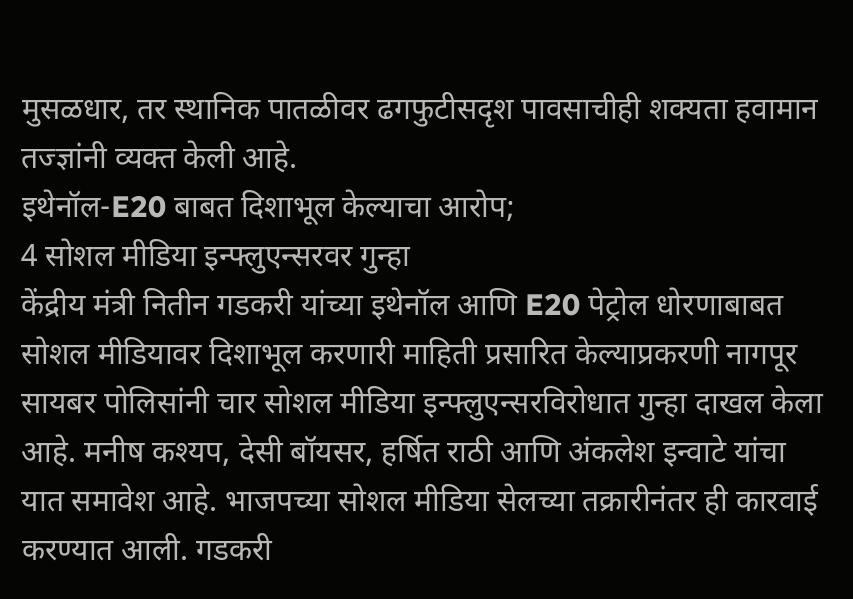मुसळधार, तर स्थानिक पातळीवर ढगफुटीसदृश पावसाचीही शक्यता हवामान तज्ज्ञांनी व्यक्त केली आहे.
इथेनॉल-E20 बाबत दिशाभूल केल्याचा आरोप;
4 सोशल मीडिया इन्फ्लुएन्सरवर गुन्हा
केंद्रीय मंत्री नितीन गडकरी यांच्या इथेनॉल आणि E20 पेट्रोल धोरणाबाबत सोशल मीडियावर दिशाभूल करणारी माहिती प्रसारित केल्याप्रकरणी नागपूर सायबर पोलिसांनी चार सोशल मीडिया इन्फ्लुएन्सरविरोधात गुन्हा दाखल केला आहे. मनीष कश्यप, देसी बॉयसर, हर्षित राठी आणि अंकलेश इन्वाटे यांचा यात समावेश आहे. भाजपच्या सोशल मीडिया सेलच्या तक्रारीनंतर ही कारवाई करण्यात आली. गडकरी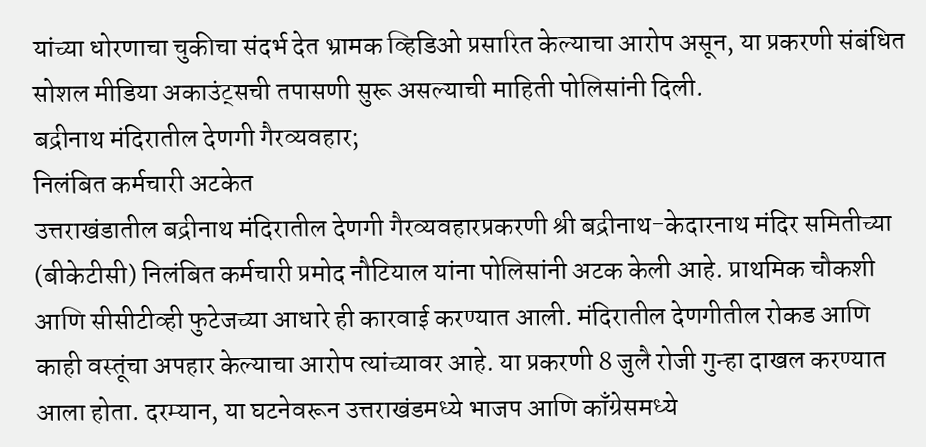यांच्या धोरणाचा चुकीचा संदर्भ देत भ्रामक व्हिडिओ प्रसारित केल्याचा आरोप असून, या प्रकरणी संबंधित सोशल मीडिया अकाउंट्सची तपासणी सुरू असल्याची माहिती पोलिसांनी दिली.
बद्रीनाथ मंदिरातील देणगी गैरव्यवहार;
निलंबित कर्मचारी अटकेत
उत्तराखंडातील बद्रीनाथ मंदिरातील देणगी गैरव्यवहारप्रकरणी श्री बद्रीनाथ-केदारनाथ मंदिर समितीच्या (बीकेटीसी) निलंबित कर्मचारी प्रमोद नौटियाल यांना पोलिसांनी अटक केली आहे. प्राथमिक चौकशी आणि सीसीटीव्ही फुटेजच्या आधारे ही कारवाई करण्यात आली. मंदिरातील देणगीतील रोकड आणि काही वस्तूंचा अपहार केल्याचा आरोप त्यांच्यावर आहे. या प्रकरणी 8 जुलै रोजी गुन्हा दाखल करण्यात आला होता. दरम्यान, या घटनेवरून उत्तराखंडमध्ये भाजप आणि काँग्रेसमध्ये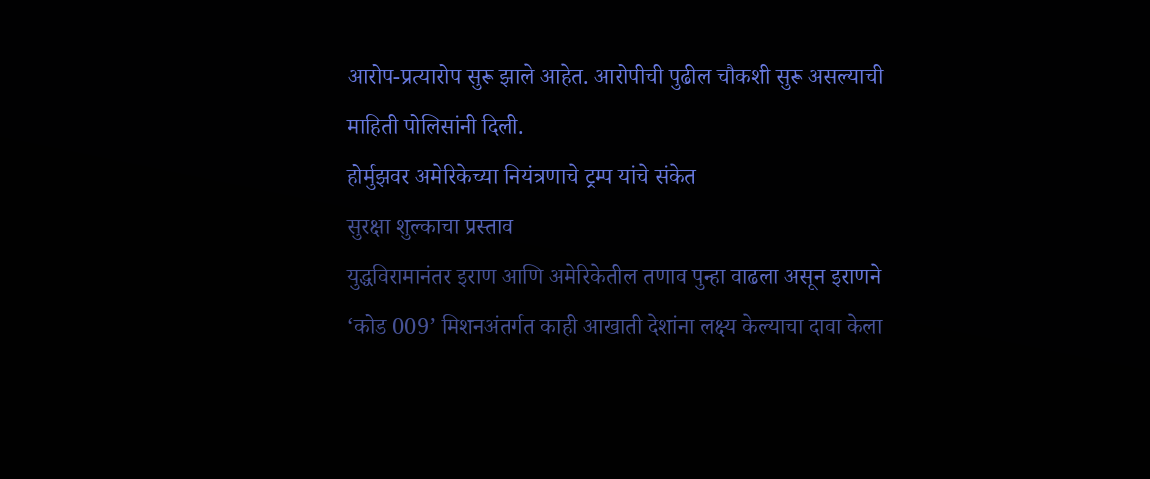आरोप-प्रत्यारोप सुरू झाले आहेत. आरोपीची पुढील चौकशी सुरू असल्याची माहिती पोलिसांनी दिली.
होर्मुझवर अमेरिकेच्या नियंत्रणाचे ट्रम्प यांचे संकेत
सुरक्षा शुल्काचा प्रस्ताव
युद्धविरामानंतर इराण आणि अमेरिकेतील तणाव पुन्हा वाढला असून इराणने ‘कोड 009’ मिशनअंतर्गत काही आखाती देशांना लक्ष्य केल्याचा दावा केला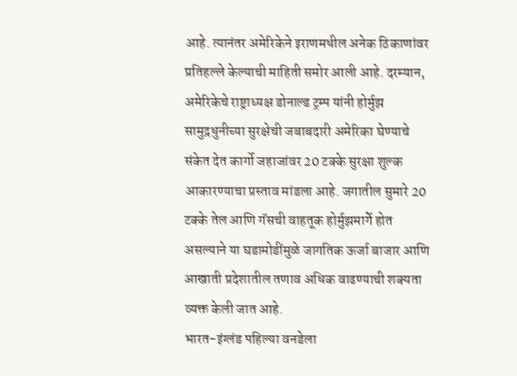आहे. त्यानंतर अमेरिकेने इराणमधील अनेक ठिकाणांवर प्रतिहल्ले केल्याची माहिती समोर आली आहे. दरम्यान, अमेरिकेचे राष्ट्राध्यक्ष डोनाल्ड ट्रम्प यांनी होर्मुझ सामुद्रधुनीच्या सुरक्षेची जबाबदारी अमेरिका घेण्याचे संकेत देत कार्गो जहाजांवर 20 टक्के सुरक्षा शुल्क आकारण्याचा प्रस्ताव मांडला आहे. जगातील सुमारे 20 टक्के तेल आणि गॅसची वाहतूक होर्मुझमार्गे होत असल्याने या घडामोडींमुळे जागतिक ऊर्जा बाजार आणि आखाती प्रदेशातील तणाव अधिक वाढण्याची शक्यता व्यक्त केली जात आहे.
भारत-इंग्लंड पहिल्या वनडेला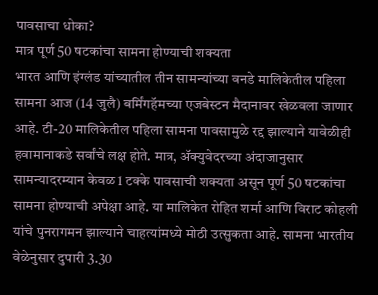पावसाचा धोका?
मात्र पूर्ण 50 षटकांचा सामना होण्याची शक्यता
भारत आणि इंग्लंड यांच्यातील तीन सामन्यांच्या वनडे मालिकेतील पहिला सामना आज (14 जुलै) बर्मिंगहॅमच्या एजबेस्टन मैदानावर खेळवला जाणार आहे. टी-20 मालिकेतील पहिला सामना पावसामुळे रद्द झाल्याने यावेळीही हवामानाकडे सर्वांचे लक्ष होते. मात्र, ॲक्युवेदरच्या अंदाजानुसार सामन्यादरम्यान केवळ 1 टक्के पावसाची शक्यता असून पूर्ण 50 षटकांचा सामना होण्याची अपेक्षा आहे. या मालिकेत रोहित शर्मा आणि विराट कोहली यांचे पुनरागमन झाल्याने चाहत्यांमध्ये मोठी उत्सुकता आहे. सामना भारतीय वेळेनुसार दुपारी 3.30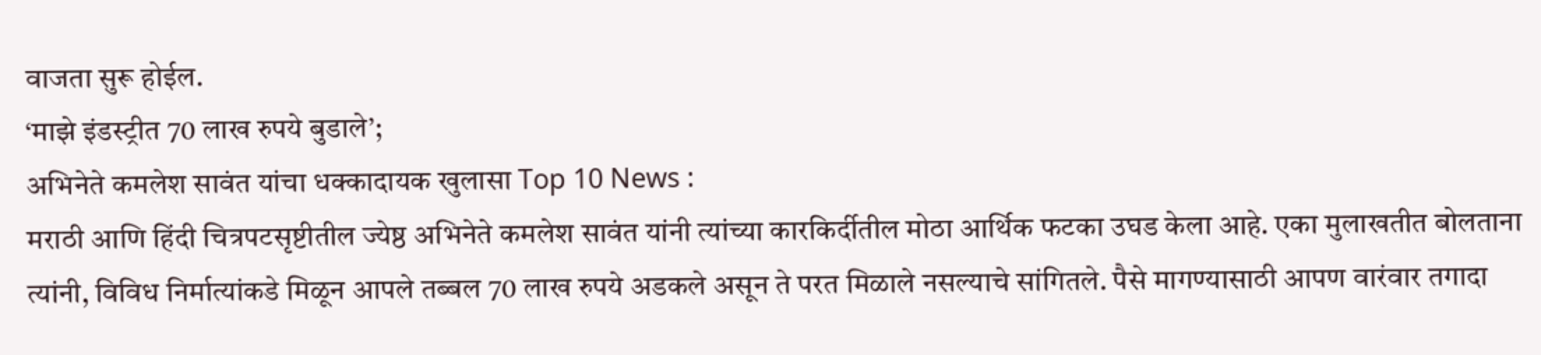वाजता सुरू होईल.
‘माझे इंडस्ट्रीत 70 लाख रुपये बुडाले’;
अभिनेते कमलेश सावंत यांचा धक्कादायक खुलासा Top 10 News :
मराठी आणि हिंदी चित्रपटसृष्टीतील ज्येष्ठ अभिनेते कमलेश सावंत यांनी त्यांच्या कारकिर्दीतील मोठा आर्थिक फटका उघड केला आहे. एका मुलाखतीत बोलताना त्यांनी, विविध निर्मात्यांकडे मिळून आपले तब्बल 70 लाख रुपये अडकले असून ते परत मिळाले नसल्याचे सांगितले. पैसे मागण्यासाठी आपण वारंवार तगादा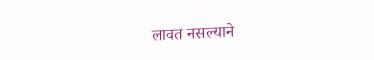लावत नसल्याने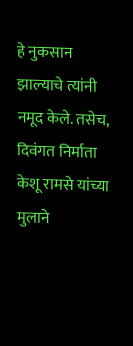हे नुकसान झाल्याचे त्यांनी नमूद केले. तसेच, दिवंगत निर्माता केशू रामसे यांच्या मुलाने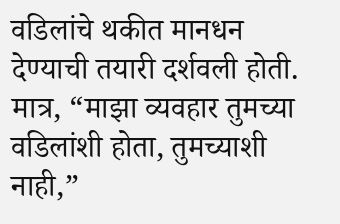वडिलांचे थकीत मानधन देण्याची तयारी दर्शवली होती. मात्र, “माझा व्यवहार तुमच्या वडिलांशी होता, तुमच्याशी नाही,”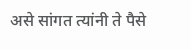असे सांगत त्यांनी ते पैसे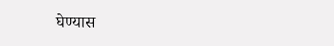घेण्यास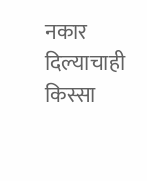नकार दिल्याचाही किस्सा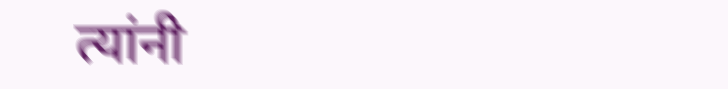त्यांनी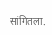सांगितला.